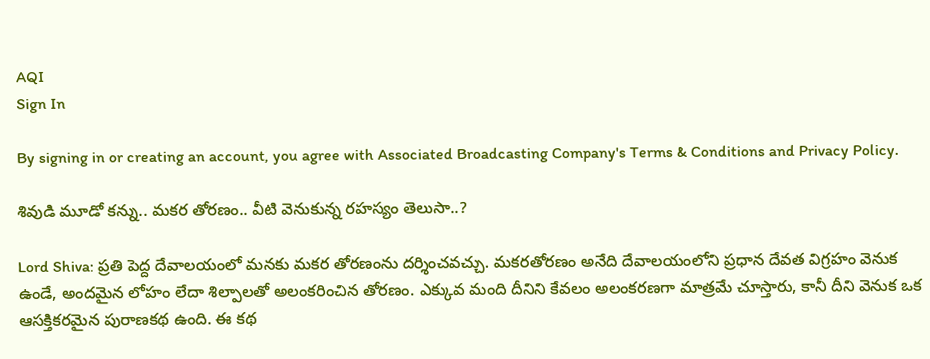AQI
Sign In

By signing in or creating an account, you agree with Associated Broadcasting Company's Terms & Conditions and Privacy Policy.

శివుడి మూడో కన్ను.. మకర తోరణం.. వీటి వెనుకున్న రహస్యం తెలుసా..?

Lord Shiva: ప్రతి పెద్ద దేవాలయంలో మనకు మకర తోరణంను దర్శించవచ్చు. మకరతోరణం అనేది దేవాలయంలోని ప్రధాన దేవత విగ్రహం వెనుక ఉండే, అందమైన లోహం లేదా శిల్పాలతో అలంకరించిన తోరణం. ఎక్కువ మంది దీనిని కేవలం అలంకరణగా మాత్రమే చూస్తారు, కానీ దీని వెనుక ఒక ఆసక్తికరమైన పురాణకథ ఉంది. ఈ కథ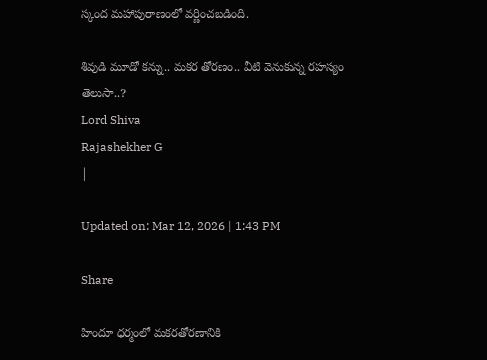స్కంద మహాపురాణంలో వర్ణించబడింది.

శివుడి మూడో కన్ను.. మకర తోరణం.. వీటి వెనుకున్న రహస్యం తెలుసా..?
Lord Shiva
Rajashekher G
|

Updated on: Mar 12, 2026 | 1:43 PM

Share

హిందూ ధర్మంలో మకరతోరణానికి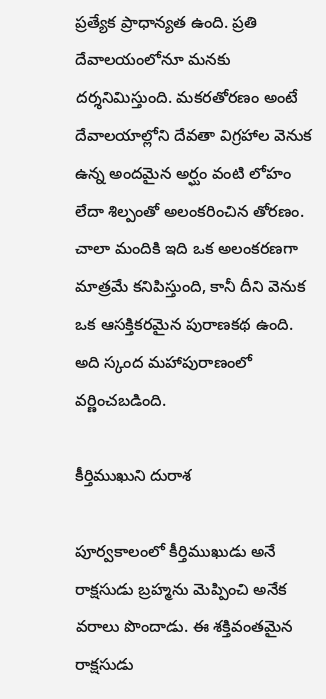ప్రత్యేక ప్రాధాన్యత ఉంది. ప్రతి దేవాలయంలోనూ మనకు దర్శనిమిస్తుంది. మకరతోరణం అంటే దేవాలయాల్లోని దేవతా విగ్రహాల వెనుక ఉన్న అందమైన అర్ఘం వంటి లోహం లేదా శిల్పంతో అలంకరించిన తోరణం. చాలా మందికి ఇది ఒక అలంకరణగా మాత్రమే కనిపిస్తుంది, కానీ దీని వెనుక ఒక ఆసక్తికరమైన పురాణకథ ఉంది. అది స్కంద మహాపురాణంలో వర్ణించబడింది.

కీర్తిముఖుని దురాశ

పూర్వకాలంలో కీర్తిముఖుడు అనే రాక్షసుడు బ్రహ్మను మెప్పించి అనేక వరాలు పొందాడు. ఈ శక్తివంతమైన రాక్షసుడు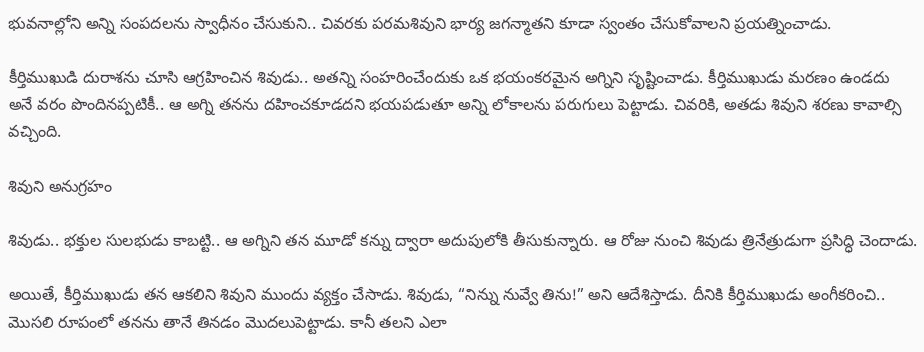భువనాల్లోని అన్ని సంపదలను స్వాధీనం చేసుకుని.. చివరకు పరమశివుని భార్య జగన్మాతని కూడా స్వంతం చేసుకోవాలని ప్రయత్నించాడు.

కీర్తిముఖుడి దురాశను చూసి ఆగ్రహించిన శివుడు.. అతన్ని సంహరించేందుకు ఒక భయంకరమైన అగ్నిని సృష్టించాడు. కీర్తిముఖుడు మరణం ఉండదు అనే వరం పొందినప్పటికీ.. ఆ అగ్ని తనను దహించకూడదని భయపడుతూ అన్ని లోకాలను పరుగులు పెట్టాడు. చివరికి, అతడు శివుని శరణు కావాల్సి వచ్చింది.

శివుని అనుగ్రహం

శివుడు.. భక్తుల సులభుడు కాబట్టి.. ఆ అగ్నిని తన మూడో కన్ను ద్వారా అదుపులోకి తీసుకున్నారు. ఆ రోజు నుంచి శివుడు త్రినేత్రుడుగా ప్రసిద్ధి చెందాడు.

అయితే, కీర్తిముఖుడు తన ఆకలిని శివుని ముందు వ్యక్తం చేసాడు. శివుడు, “నిన్ను నువ్వే తిను!” అని ఆదేశిస్తాడు. దీనికి కీర్తిముఖుడు అంగీకరించి.. మొసలి రూపంలో తనను తానే తినడం మొదలుపెట్టాడు. కానీ తలని ఎలా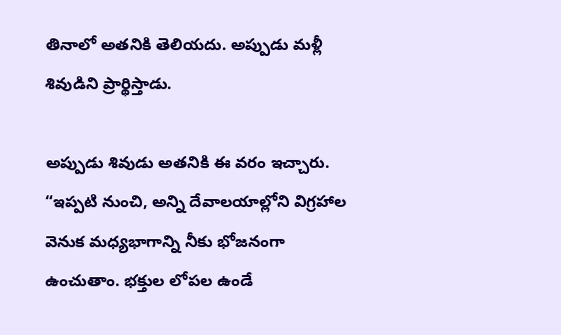తినాలో అతనికి తెలియదు. అప్పుడు మళ్లీ శివుడిని ప్రార్థిస్తాడు.

అప్పుడు శివుడు అతనికి ఈ వరం ఇచ్చారు. “ఇప్పటి నుంచి, అన్ని దేవాలయాల్లోని విగ్రహాల వెనుక మధ్యభాగాన్ని నీకు భోజనంగా ఉంచుతాం. భక్తుల లోపల ఉండే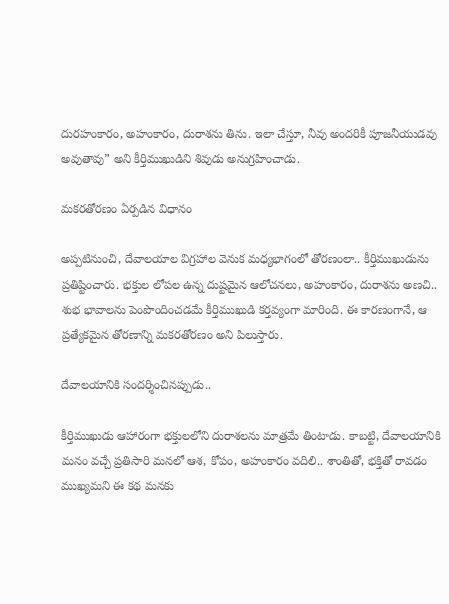దురహంకారం, అహంకారం, దురాశను తిను. ఇలా చేస్తూ, నీవు అందరికీ పూజనీయుడవు అవుతావు” అని కీర్తిముఖుడిని శివుడు అనుగ్రహించాడు.

మకరతోరణం ఏర్పడిన విధానం

అప్పటినుంచి, దేవాలయాల విగ్రహాల వెనుక మధ్యభాగంలో తోరణంలా.. కీర్తిముఖుడును ప్రతిష్టించారు. భక్తుల లోపల ఉన్న దుష్టమైన ఆలోచనలు, అహంకారం, దురాశను అణచి.. శుభ భావాలను పెంపొందించడమే కీర్తిముఖుడి కర్తవ్యంగా మారింది. ఈ కారణంగానే, ఆ ప్రత్యేకమైన తోరణాన్ని మకరతోరణం అని పిలుస్తారు.

దేవాలయానికి సందర్శించినప్పుడు..

కీర్తిముఖుడు ఆహారంగా భక్తులలోని దురాశలను మాత్రమే తింటాడు. కాబట్టి, దేవాలయానికి మనం వచ్చే ప్రతిసారి మనలో ఆశ, కోపం, అహంకారం వదిలి.. శాంతితో, భక్తితో రావడం ముఖ్యమని ఈ కథ మనకు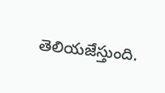తెలియజేస్తుంది.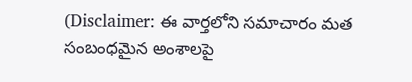(Disclaimer: ఈ వార్తలోని సమాచారం మత సంబంధమైన అంశాలపై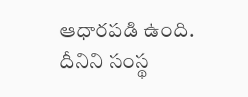ఆధారపడి ఉంది. దీనిని సంస్థ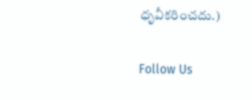ధృవీకరించదు.)

Follow Us